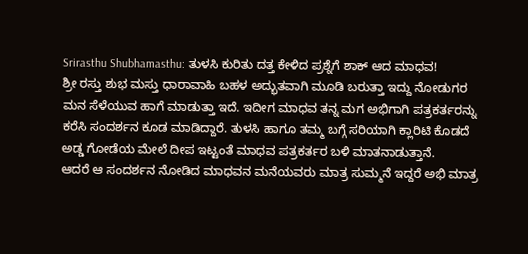Srirasthu Shubhamasthu: ತುಳಸಿ ಕುರಿತು ದತ್ತ ಕೇಳಿದ ಪ್ರಶ್ನೆಗೆ ಶಾಕ್ ಆದ ಮಾಧವ!
ಶ್ರೀ ರಸ್ತು ಶುಭ ಮಸ್ತು ಧಾರಾವಾಹಿ ಬಹಳ ಅದ್ಭುತವಾಗಿ ಮೂಡಿ ಬರುತ್ತಾ ಇದ್ದು ನೋಡುಗರ ಮನ ಸೆಳೆಯುವ ಹಾಗೆ ಮಾಡುತ್ತಾ ಇದೆ. ಇದೀಗ ಮಾಧವ ತನ್ನ ಮಗ ಅಭಿಗಾಗಿ ಪತ್ರಕರ್ತರನ್ನು ಕರೆಸಿ ಸಂದರ್ಶನ ಕೂಡ ಮಾಡಿದ್ದಾರೆ. ತುಳಸಿ ಹಾಗೂ ತಮ್ಮ ಬಗ್ಗೆ ಸರಿಯಾಗಿ ಕ್ಲಾರಿಟಿ ಕೊಡದೆ ಅಡ್ಡ ಗೋಡೆಯ ಮೇಲೆ ದೀಪ ಇಟ್ಟಂತೆ ಮಾಧವ ಪತ್ರಕರ್ತರ ಬಳಿ ಮಾತನಾಡುತ್ತಾನೆ.
ಆದರೆ ಆ ಸಂದರ್ಶನ ನೋಡಿದ ಮಾಧವನ ಮನೆಯವರು ಮಾತ್ರ ಸುಮ್ಮನೆ ಇದ್ದರೆ ಅಭಿ ಮಾತ್ರ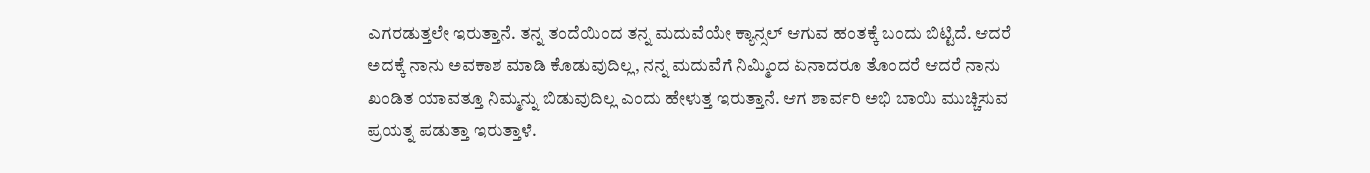ಎಗರಡುತ್ತಲೇ ಇರುತ್ತಾನೆ. ತನ್ನ ತಂದೆಯಿಂದ ತನ್ನ ಮದುವೆಯೇ ಕ್ಯಾನ್ಸಲ್ ಆಗುವ ಹಂತಕ್ಕೆ ಬಂದು ಬಿಟ್ಟಿದೆ. ಆದರೆ ಅದಕ್ಕೆ ನಾನು ಅವಕಾಶ ಮಾಡಿ ಕೊಡುವುದಿಲ್ಲ, ನನ್ನ ಮದುವೆಗೆ ನಿಮ್ಮಿಂದ ಏನಾದರೂ ತೊಂದರೆ ಆದರೆ ನಾನು ಖಂಡಿತ ಯಾವತ್ತೂ ನಿಮ್ಮನ್ನು ಬಿಡುವುದಿಲ್ಲ ಎಂದು ಹೇಳುತ್ತ ಇರುತ್ತಾನೆ. ಆಗ ಶಾರ್ವರಿ ಅಭಿ ಬಾಯಿ ಮುಚ್ಚಿಸುವ ಪ್ರಯತ್ನ ಪಡುತ್ತಾ ಇರುತ್ತಾಳೆ.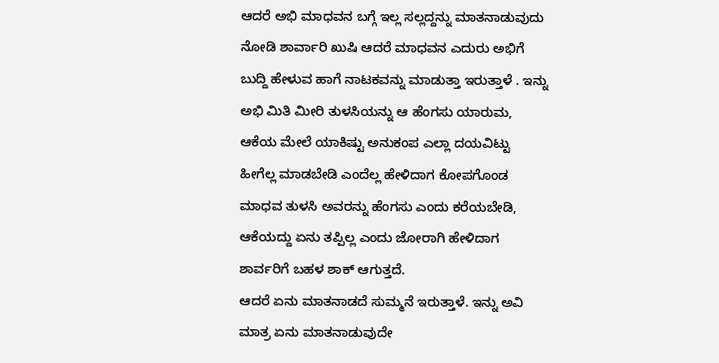ಆದರೆ ಅಭಿ ಮಾಧವನ ಬಗ್ಗೆ ಇಲ್ಲ ಸಲ್ಲದ್ದನ್ನು ಮಾತನಾಡುವುದು ನೋಡಿ ಶಾರ್ವಾರಿ ಖುಷಿ ಆದರೆ ಮಾಧವನ ಎದುರು ಅಭಿಗೆ ಬುದ್ದಿ ಹೇಳುವ ಹಾಗೆ ನಾಟಕವನ್ನು ಮಾಡುತ್ತಾ ಇರುತ್ತಾಳೆ . ಇನ್ನು ಅಭಿ ಮಿತಿ ಮೀರಿ ತುಳಸಿಯನ್ನು ಆ ಹೆಂಗಸು ಯಾರುಮ, ಆಕೆಯ ಮೇಲೆ ಯಾಕಿಷ್ಟು ಅನುಕಂಪ ಎಲ್ಲಾ ದಯವಿಟ್ಟು ಹೀಗೆಲ್ಲ ಮಾಡಬೇಡಿ ಎಂದೆಲ್ಲ ಹೇಳಿದಾಗ ಕೋಪಗೊಂಡ ಮಾಧವ ತುಳಸಿ ಅವರನ್ನು ಹೆಂಗಸು ಎಂದು ಕರೆಯಬೇಡಿ, ಆಕೆಯದ್ದು ಏನು ತಪ್ಪಿಲ್ಲ ಎಂದು ಜೋರಾಗಿ ಹೇಳಿದಾಗ ಶಾರ್ವರಿಗೆ ಬಹಳ ಶಾಕ್ ಆಗುತ್ತದೆ.
ಆದರೆ ಏನು ಮಾತನಾಡದೆ ಸುಮ್ಮನೆ ಇರುತ್ತಾಳೆ. ಇನ್ನು ಅವಿ ಮಾತ್ರ ಏನು ಮಾತನಾಡುವುದೇ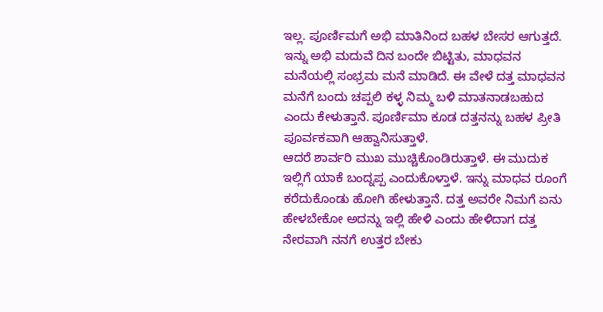ಇಲ್ಲ. ಪೂರ್ಣಿಮಗೆ ಅಭಿ ಮಾತಿನಿಂದ ಬಹಳ ಬೇಸರ ಆಗುತ್ತದೆ. ಇನ್ನು ಅಭಿ ಮದುವೆ ದಿನ ಬಂದೇ ಬಿಟ್ಟಿತು, ಮಾಧವನ ಮನೆಯಲ್ಲಿ ಸಂಭ್ರಮ ಮನೆ ಮಾಡಿದೆ. ಈ ವೇಳೆ ದತ್ತ ಮಾಧವನ ಮನೆಗೆ ಬಂದು ಚಪ್ಪಲಿ ಕಳ್ಳ ನಿಮ್ಮ ಬಳಿ ಮಾತನಾಡಬಹುದ ಎಂದು ಕೇಳುತ್ತಾನೆ. ಪೂರ್ಣಿಮಾ ಕೂಡ ದತ್ತನನ್ನು ಬಹಳ ಪ್ರೀತಿ ಪೂರ್ವಕವಾಗಿ ಆಹ್ವಾನಿಸುತ್ತಾಳೆ.
ಆದರೆ ಶಾರ್ವರಿ ಮುಖ ಮುಚ್ಚಿಕೊಂಡಿರುತ್ತಾಳೆ. ಈ ಮುದುಕ ಇಲ್ಲಿಗೆ ಯಾಕೆ ಬಂದ್ನಪ್ಪ ಎಂದುಕೊಳ್ತಾಳೆ. ಇನ್ನು ಮಾಧವ ರೂಂಗೆ ಕರೆದುಕೊಂಡು ಹೋಗಿ ಹೇಳುತ್ತಾನೆ. ದತ್ತ ಅವರೇ ನಿಮಗೆ ಏನು ಹೇಳಬೇಕೋ ಅದನ್ನು ಇಲ್ಲಿ ಹೇಳಿ ಎಂದು ಹೇಳಿದಾಗ ದತ್ತ ನೇರವಾಗಿ ನನಗೆ ಉತ್ತರ ಬೇಕು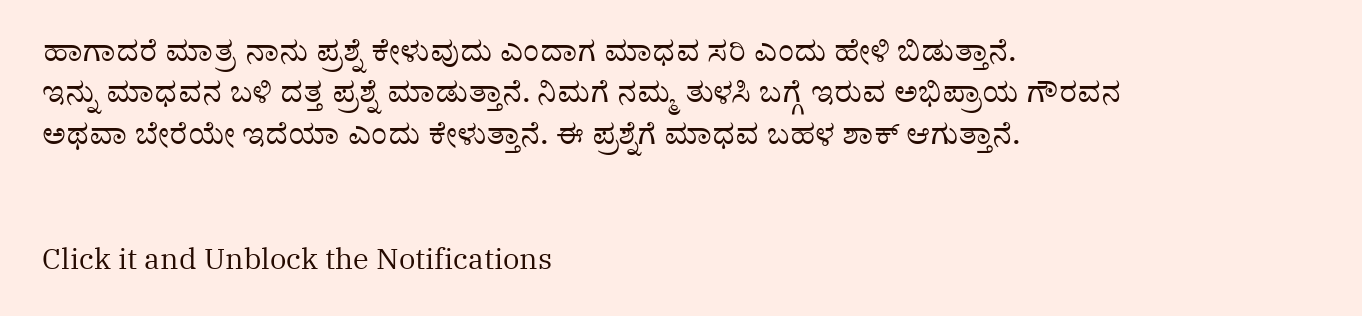ಹಾಗಾದರೆ ಮಾತ್ರ ನಾನು ಪ್ರಶ್ನೆ ಕೇಳುವುದು ಎಂದಾಗ ಮಾಧವ ಸರಿ ಎಂದು ಹೇಳಿ ಬಿಡುತ್ತಾನೆ.
ಇನ್ನು ಮಾಧವನ ಬಳಿ ದತ್ತ ಪ್ರಶ್ನೆ ಮಾಡುತ್ತಾನೆ. ನಿಮಗೆ ನಮ್ಮ ತುಳಸಿ ಬಗ್ಗೆ ಇರುವ ಅಭಿಪ್ರಾಯ ಗೌರವನ ಅಥವಾ ಬೇರೆಯೇ ಇದೆಯಾ ಎಂದು ಕೇಳುತ್ತಾನೆ. ಈ ಪ್ರಶ್ನೆಗೆ ಮಾಧವ ಬಹಳ ಶಾಕ್ ಆಗುತ್ತಾನೆ.


Click it and Unblock the Notifications